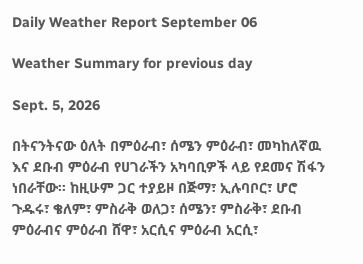Daily Weather Report September 06

Weather Summary for previous day

Sept. 5, 2026

በትናንትናው ዕለት በምዕራብ፣ ሰሜን ምዕራብ፣ መካከለኛዉ እና ደቡብ ምዕራብ የሀገራችን አካባቢዎች ላይ የደመና ሽፋን ነበራቸው፡፡ ከዚሁም ጋር ተያይዞ በጅማ፣ ኢሉባቦር፣ ሆሮ ጉዱሩ፣ ቄለም፣ ምስራቅ ወለጋ፣ ሰሜን፣ ምስራቅ፣ ደቡብ ምዕራብና ምዕራብ ሸዋ፣ አርሲና ምዕራብ አርሲ፣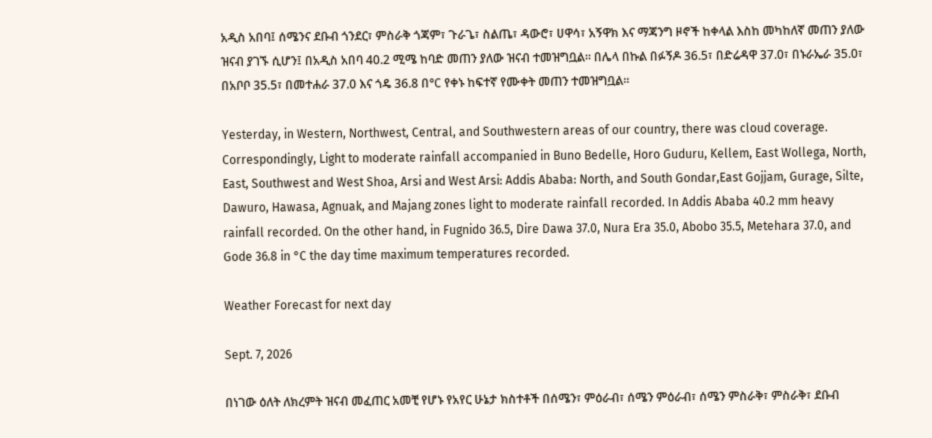አዲስ አበባ፤ ሰሜንና ደቡብ ጎንደር፣ ምስራቅ ጎጃም፣ ጉራጌ፣ ስልጤ፣ ዳውሮ፣ ሀዋሳ፣ አኝዋክ እና ማጃንግ ዞኖች ከቀላል እስከ መካከለኛ መጠን ያለው ዝናብ ያገኙ ሲሆን፤ በአዲስ አበባ 40.2 ሚሜ ከባድ መጠን ያለው ዝናብ ተመዝግቧል፡፡ በሌላ በኩል በፉኝዶ 36.5፣ በድሬዳዋ 37.0፣ በኑራኤራ 35.0፣ በአቦቦ 35.5፣ በመተሐራ 37.0 እና ጎዴ 36.8 በ°C የቀኑ ከፍተኛ የሙቀት መጠን ተመዝግቧል፡፡

Yesterday, in Western, Northwest, Central, and Southwestern areas of our country, there was cloud coverage. Correspondingly, Light to moderate rainfall accompanied in Buno Bedelle, Horo Guduru, Kellem, East Wollega, North, East, Southwest and West Shoa, Arsi and West Arsi: Addis Ababa: North, and South Gondar,East Gojjam, Gurage, Silte, Dawuro, Hawasa, Agnuak, and Majang zones light to moderate rainfall recorded. In Addis Ababa 40.2 mm heavy rainfall recorded. On the other hand, in Fugnido 36.5, Dire Dawa 37.0, Nura Era 35.0, Abobo 35.5, Metehara 37.0, and Gode 36.8 in °C the day time maximum temperatures recorded.

Weather Forecast for next day

Sept. 7, 2026

በነገው ዕለት ለክረምት ዝናብ መፈጠር አመቺ የሆኑ የአየር ሁኔታ ክስተቶች በሰሜን፣ ምዕራብ፣ ሰሜን ምዕራብ፣ ሰሜን ምስራቅ፣ ምስራቅ፣ ደቡብ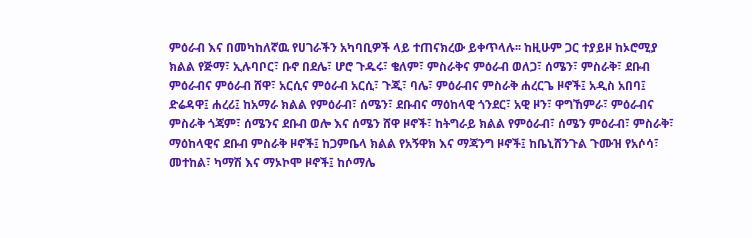ምዕራብ እና በመካከለኛዉ የሀገራችን አካባቢዎች ላይ ተጠናክረው ይቀጥላሉ፡፡ ከዚሁም ጋር ተያይዞ ከኦሮሚያ ክልል የጅማ፣ ኢሉባቦር፣ ቡኖ በደሌ፣ ሆሮ ጉዱሩ፣ ቄለም፣ ምስራቅና ምዕራብ ወለጋ፣ ሰሜን፣ ምስራቅ፣ ደቡብ ምዕራብና ምዕራብ ሸዋ፣ አርሲና ምዕራብ አርሲ፣ ጉጂ፣ ባሌ፣ ምዕራብና ምስራቅ ሐረርጌ ዞኖች፤ አዲስ አበባ፤ ድሬዳዋ፤ ሐረሪ፤ ከአማራ ክልል የምዕራብ፣ ሰሜን፣ ደቡብና ማዕከላዊ ጎንደር፣ አዊ ዞን፣ ዋግኸምራ፣ ምዕራብና ምስራቅ ጎጃም፣ ሰሜንና ደቡብ ወሎ እና ሰሜን ሸዋ ዞኖች፣ ከትግራይ ክልል የምዕራብ፣ ሰሜን ምዕራብ፣ ምስራቅ፣ ማዕከላዊና ደቡብ ምስራቅ ዞኖች፤ ከጋምቤላ ክልል የአኝዋክ እና ማጃንግ ዞኖች፤ ከቤኒሸንጉል ጉሙዝ የአሶሳ፣ መተከል፣ ካማሽ እና ማኦኮሞ ዞኖች፤ ከሶማሌ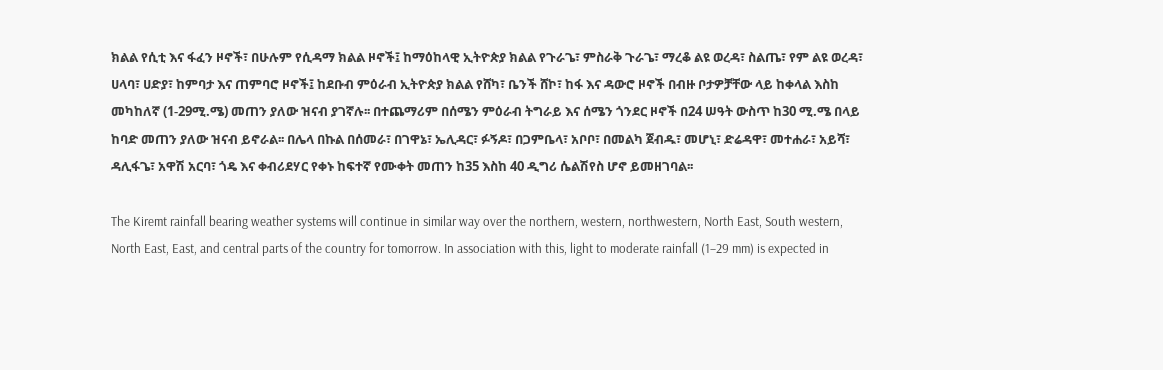ክልል የሲቲ እና ፋፈን ዞኖች፣ በሁሉም የሲዳማ ክልል ዞኖች፤ ከማዕከላዊ ኢትዮጵያ ክልል የጉራጌ፣ ምስራቅ ጉራጌ፣ ማረቆ ልዩ ወረዳ፣ ስልጤ፣ የም ልዩ ወረዳ፣ ሀላባ፣ ሀድያ፣ ከምባታ እና ጠምባሮ ዞኖች፤ ከደቡብ ምዕራብ ኢትዮጵያ ክልል የሸካ፣ ቤንች ሸኮ፣ ከፋ እና ዳውሮ ዞኖች በብዙ ቦታዎቻቸው ላይ ከቀላል እስከ መካከለኛ (1-29ሚ.ሜ) መጠን ያለው ዝናብ ያገኛሉ፡፡ በተጨማሪም በሰሜን ምዕራብ ትግራይ እና ሰሜን ጎንደር ዞኖች በ24 ሠዓት ውስጥ ከ30 ሚ.ሜ በላይ ከባድ መጠን ያለው ዝናብ ይኖራል፡፡ በሌላ በኩል በሰመራ፣ በገዋኔ፣ ኤሊዳር፣ ፉኝዶ፣ በጋምቤላ፣ አቦቦ፣ በመልካ ጀብዱ፣ መሆኒ፣ ድሬዳዋ፣ መተሐራ፣ አይሻ፣ ዳሊፋጌ፣ አዋሽ አርባ፣ ጎዴ እና ቀብሪደሃር የቀኑ ከፍተኛ የሙቀት መጠን ከ35 እስከ 40 ዲግሪ ሴልሽየስ ሆኖ ይመዘገባል፡፡

The Kiremt rainfall bearing weather systems will continue in similar way over the northern, western, northwestern, North East, South western, North East, East, and central parts of the country for tomorrow. In association with this, light to moderate rainfall (1–29 mm) is expected in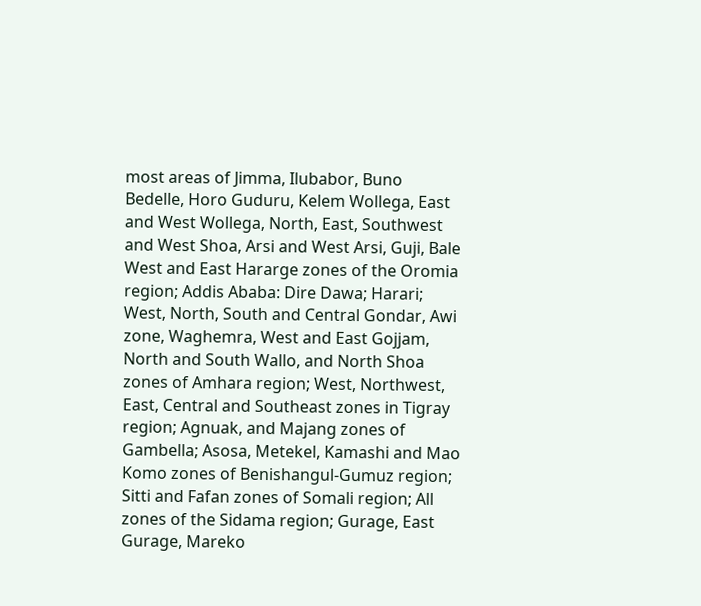most areas of Jimma, Ilubabor, Buno Bedelle, Horo Guduru, Kelem Wollega, East and West Wollega, North, East, Southwest and West Shoa, Arsi and West Arsi, Guji, Bale West and East Hararge zones of the Oromia region; Addis Ababa: Dire Dawa; Harari; West, North, South and Central Gondar, Awi zone, Waghemra, West and East Gojjam, North and South Wallo, and North Shoa zones of Amhara region; West, Northwest, East, Central and Southeast zones in Tigray region; Agnuak, and Majang zones of Gambella; Asosa, Metekel, Kamashi and Mao Komo zones of Benishangul-Gumuz region; Sitti and Fafan zones of Somali region; All zones of the Sidama region; Gurage, East Gurage, Mareko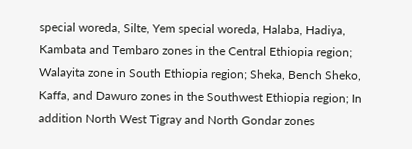special woreda, Silte, Yem special woreda, Halaba, Hadiya, Kambata and Tembaro zones in the Central Ethiopia region; Walayita zone in South Ethiopia region; Sheka, Bench Sheko, Kaffa, and Dawuro zones in the Southwest Ethiopia region; In addition North West Tigray and North Gondar zones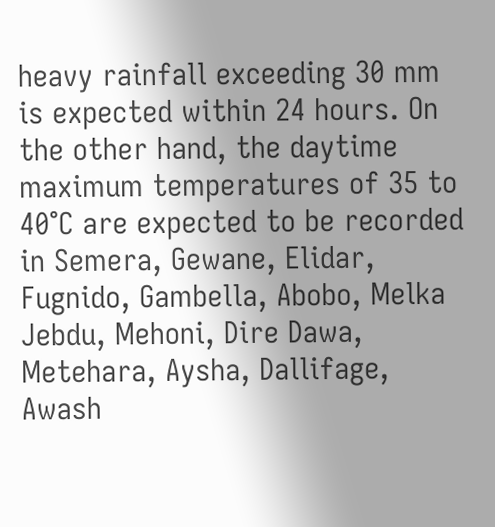heavy rainfall exceeding 30 mm is expected within 24 hours. On the other hand, the daytime maximum temperatures of 35 to 40°C are expected to be recorded in Semera, Gewane, Elidar, Fugnido, Gambella, Abobo, Melka Jebdu, Mehoni, Dire Dawa, Metehara, Aysha, Dallifage, Awash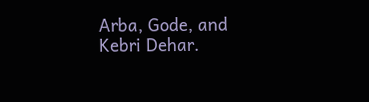Arba, Gode, and Kebri Dehar.